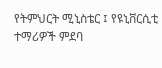የትምህርት ሚኒስቴር ፤ የዩኒቨርሲቲ ተማሪዎች ምደባ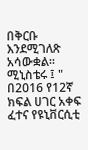በቅርቡ እንደሚገለጽ አሳውቋል።
ሚኒስቴሩ ፤ " በ2016 የ12ኛ ክፍል ሀገር አቀፍ ፈተና የዩኒቨርሲቲ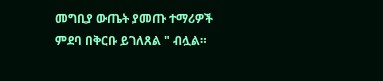መግቢያ ውጤት ያመጡ ተማሪዎች ምደባ በቅርቡ ይገለጸል " ብሏል።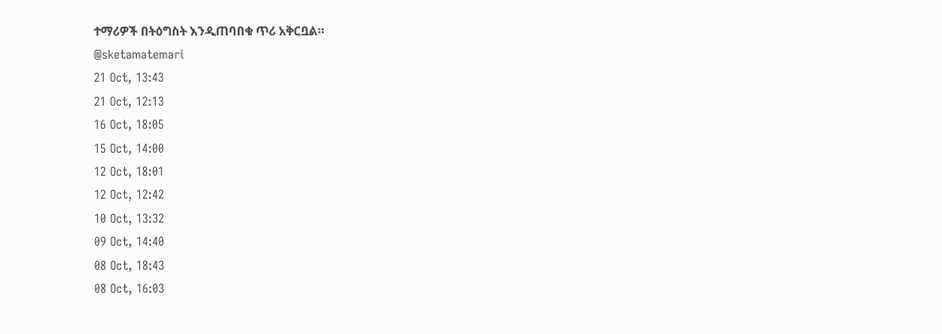ተማሪዎች በትዕግስት እንዲጠባበቁ ጥሪ አቅርቧል።
@sketamatemari
21 Oct, 13:43
21 Oct, 12:13
16 Oct, 18:05
15 Oct, 14:00
12 Oct, 18:01
12 Oct, 12:42
10 Oct, 13:32
09 Oct, 14:40
08 Oct, 18:43
08 Oct, 16:03